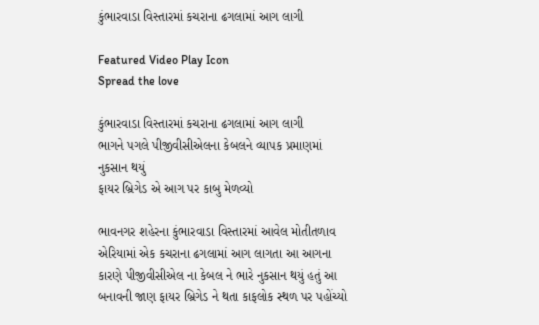કુંભારવાડા વિસ્તારમાં કચરાના ઢગલામાં આગ લાગી

Featured Video Play Icon
Spread the love

કુંભારવાડા વિસ્તારમાં કચરાના ઢગલામાં આગ લાગી
ભાગને પગલે પીજીવીસીએલના કેબલને વ્યાપક પ્રમાણમાં નુકસાન થયું
ફાયર બ્રિગેડ એ આગ પર કાબુ મેળવ્યો

ભાવનગર શહેરના કુંભારવાડા વિસ્તારમાં આવેલ મોતીતળાવ એરિયામાં એક કચરાના ઢગલામાં આગ લાગતા આ આગના કારણે પીજીવીસીએલ ના કેબલ ને ભારે નુકસાન થયું હતું આ બનાવની જાણ ફાયર બ્રિગેડ ને થતા કાફલોક સ્થળ પર પહોંચ્યો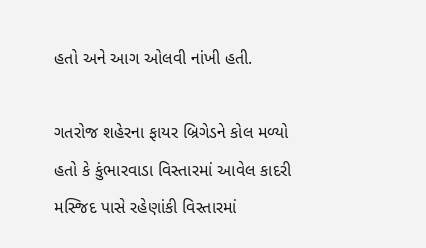હતો અને આગ ઓલવી નાંખી હતી.

ગતરોજ શહેરના ફાયર બ્રિગેડને કોલ મળ્યો હતો કે કુંભારવાડા વિસ્તારમાં આવેલ કાદરી મસ્જિદ પાસે રહેણાંકી વિસ્તારમાં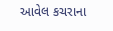આવેલ કચરાના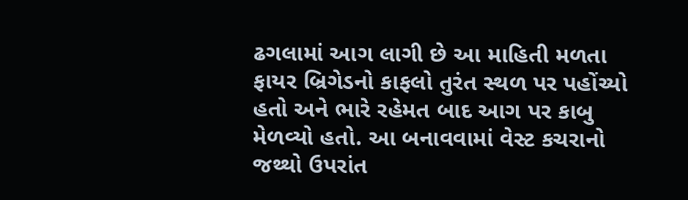ઢગલામાં આગ લાગી છે આ માહિતી મળતા ફાયર બ્રિગેડનો કાફલો તુરંત સ્થળ પર પહોંચ્યો હતો અને ભારે રહેમત બાદ આગ પર કાબુ મેળવ્યો હતો. આ બનાવવામાં વેસ્ટ કચરાનો જથ્થો ઉપરાંત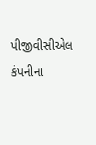પીજીવીસીએલ કંપનીના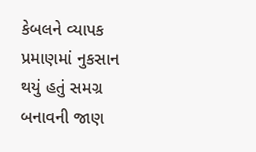કેબલને વ્યાપક પ્રમાણમાં નુકસાન થયું હતું સમગ્ર બનાવની જાણ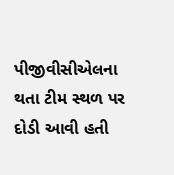પીજીવીસીએલના થતા ટીમ સ્થળ પર દોડી આવી હતી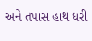અને તપાસ હાથ ધરી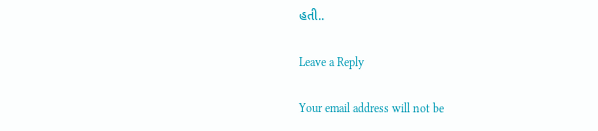હતી..

Leave a Reply

Your email address will not be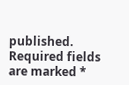published. Required fields are marked *